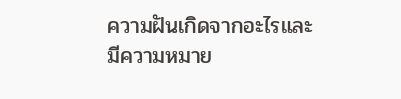ความฝันเกิดจากอะไรและมีความหมาย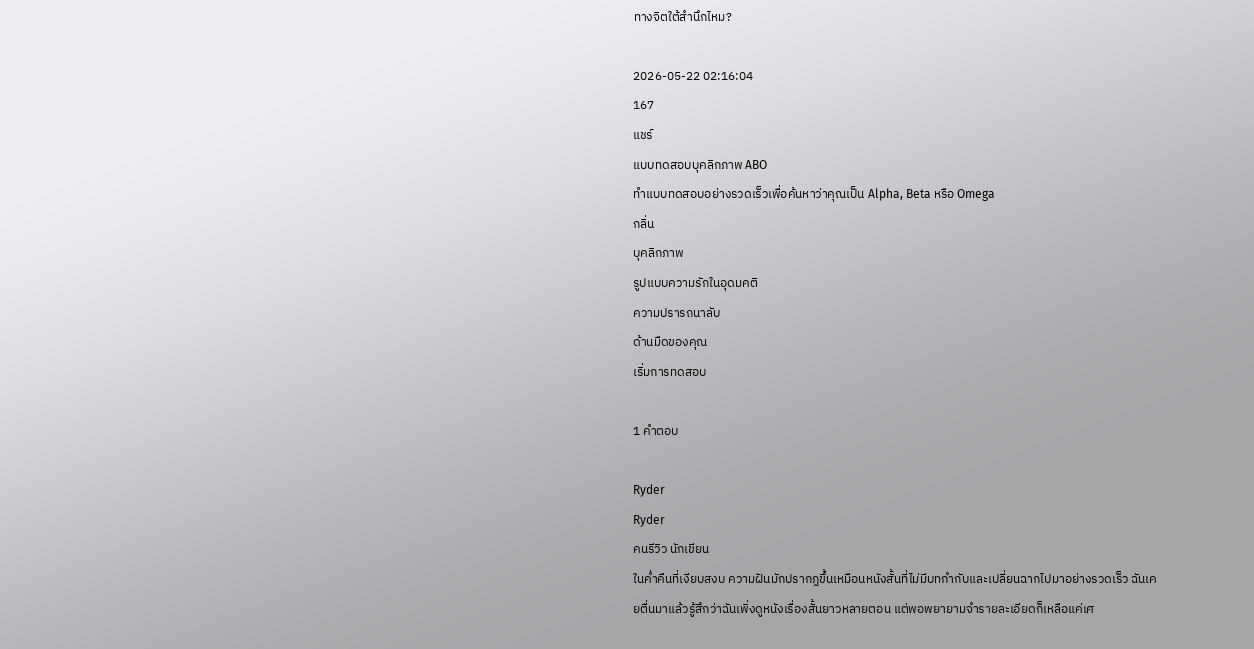ทางจิตใต้สำนึกไหม?

2026-05-22 02:16:04
167
แชร์
แบบทดสอบบุคลิกภาพ ABO
ทำแบบทดสอบอย่างรวดเร็วเพื่อค้นหาว่าคุณเป็น Alpha, Beta หรือ Omega
กลิ่น
บุคลิกภาพ
รูปแบบความรักในอุดมคติ
ความปรารถนาลับ
ด้านมืดของคุณ
เริ่มการทดสอบ

1 คำตอบ

Ryder
Ryder
คนรีวิว นักเขียน
ในค่ำคืนที่เงียบสงบ ความฝันมักปรากฏขึ้นเหมือนหนังสั้นที่ไม่มีบทกำกับและเปลี่ยนฉากไปมาอย่างรวดเร็ว ฉันเคยตื่นมาแล้วรู้สึกว่าฉันเพิ่งดูหนังเรื่องสั้นยาวหลายตอน แต่พอพยายามจำรายละเอียดก็เหลือแค่เศ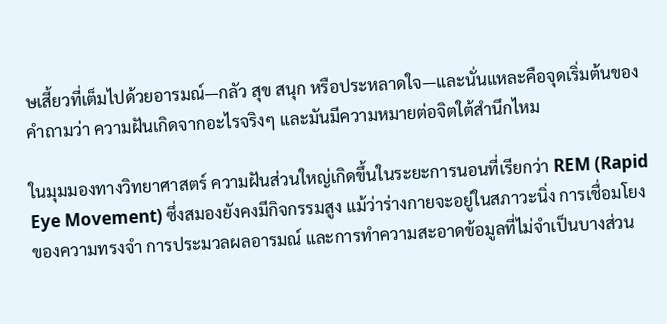ษเสี้ยวที่เต็มไปด้วยอารมณ์—กลัว สุข สนุก หรือประหลาดใจ—และนั่นแหละคือจุดเริ่มต้นของคำถามว่า ความฝันเกิดจากอะไรจริงๆ และมันมีความหมายต่อจิตใต้สำนึกไหม

ในมุมมองทางวิทยาศาสตร์ ความฝันส่วนใหญ่เกิดขึ้นในระยะการนอนที่เรียกว่า REM (Rapid Eye Movement) ซึ่งสมองยังคงมีกิจกรรมสูง แม้ว่าร่างกายจะอยู่ในสภาวะนิ่ง การเชื่อมโยงของความทรงจำ การประมวลผลอารมณ์ และการทำความสะอาดข้อมูลที่ไม่จำเป็นบางส่วน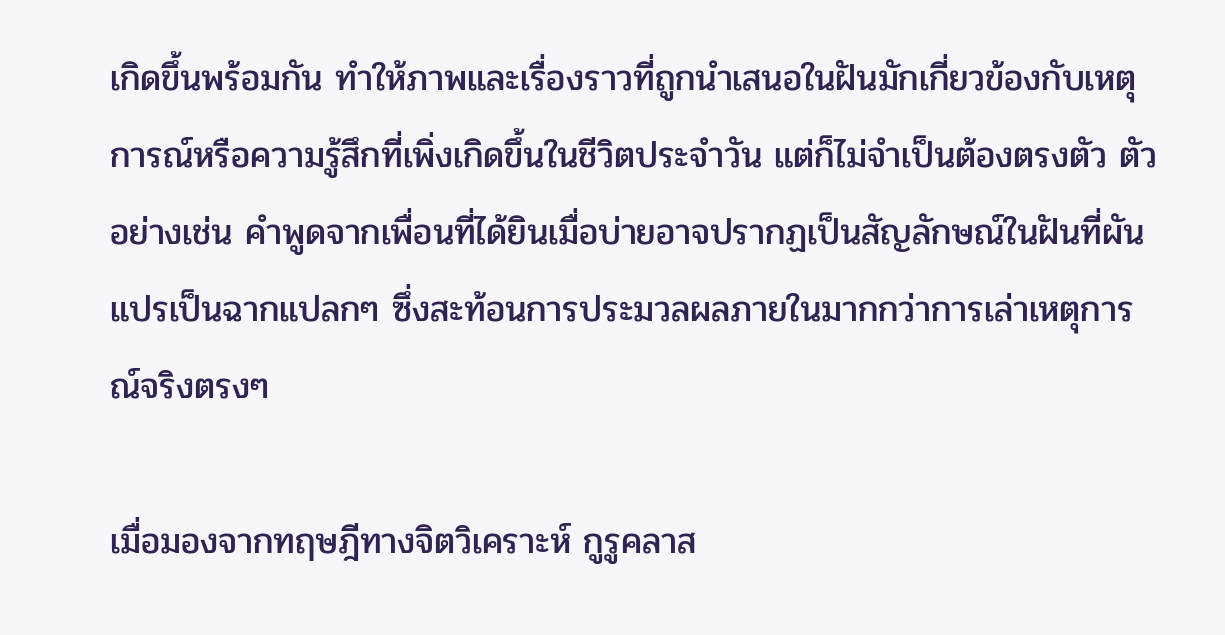เกิดขึ้นพร้อมกัน ทำให้ภาพและเรื่องราวที่ถูกนำเสนอในฝันมักเกี่ยวข้องกับเหตุการณ์หรือความรู้สึกที่เพิ่งเกิดขึ้นในชีวิตประจำวัน แต่ก็ไม่จำเป็นต้องตรงตัว ตัวอย่างเช่น คำพูดจากเพื่อนที่ได้ยินเมื่อบ่ายอาจปรากฏเป็นสัญลักษณ์ในฝันที่ผันแปรเป็นฉากแปลกๆ ซึ่งสะท้อนการประมวลผลภายในมากกว่าการเล่าเหตุการณ์จริงตรงๆ

เมื่อมองจากทฤษฎีทางจิตวิเคราะห์ กูรูคลาส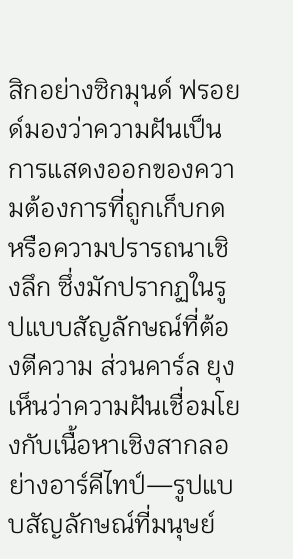สิกอย่างซิกมุนด์ ฟรอยด์มองว่าความฝันเป็นการแสดงออกของความต้องการที่ถูกเก็บกดหรือความปรารถนาเชิงลึก ซึ่งมักปรากฏในรูปแบบสัญลักษณ์ที่ต้องตีความ ส่วนคาร์ล ยุงเห็นว่าความฝันเชื่อมโยงกับเนื้อหาเชิงสากลอย่างอาร์คีไทป์—รูปแบบสัญลักษณ์ที่มนุษย์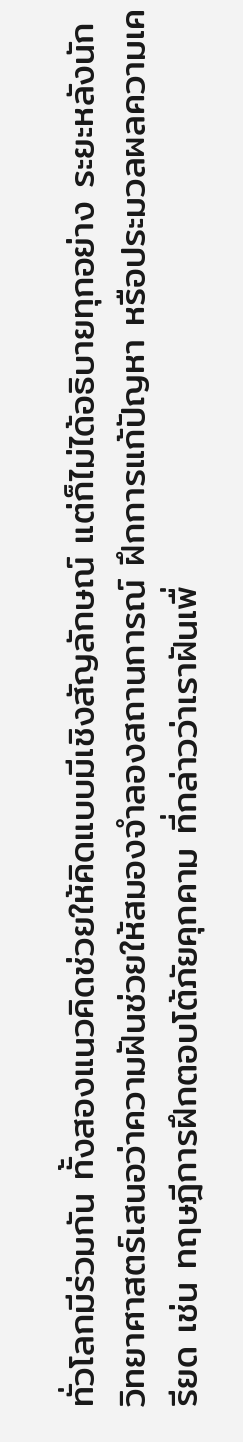ทั่วโลกมีร่วมกัน ทั้งสองแนวคิดช่วยให้คิดแบบมีเชิงสัญลักษณ์ แต่ก็ไม่ได้อธิบายทุกอย่าง ระยะหลังนักวิทยาศาสตร์เสนอว่าความฝันช่วยให้สมองจำลองสถานการณ์ ฝึกการแก้ปัญหา หรือประมวลผลความเครียด เช่น ทฤษฎีการฝึกตอบโต้ภัยคุกคาม ที่กล่าวว่าเราฝันเพื่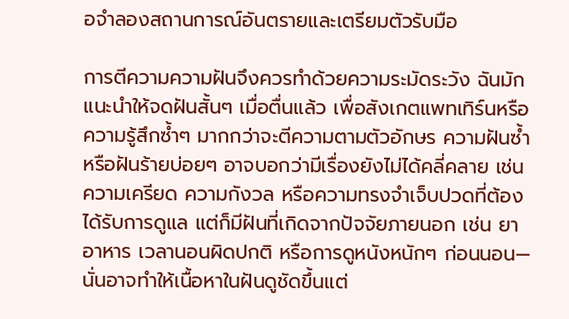อจำลองสถานการณ์อันตรายและเตรียมตัวรับมือ

การตีความความฝันจึงควรทำด้วยความระมัดระวัง ฉันมักแนะนำให้จดฝันสั้นๆ เมื่อตื่นแล้ว เพื่อสังเกตแพทเทิร์นหรือความรู้สึกซ้ำๆ มากกว่าจะตีความตามตัวอักษร ความฝันซ้ำหรือฝันร้ายบ่อยๆ อาจบอกว่ามีเรื่องยังไม่ได้คลี่คลาย เช่น ความเครียด ความกังวล หรือความทรงจำเจ็บปวดที่ต้องได้รับการดูแล แต่ก็มีฝันที่เกิดจากปัจจัยภายนอก เช่น ยา อาหาร เวลานอนผิดปกติ หรือการดูหนังหนักๆ ก่อนนอน—นั่นอาจทำให้เนื้อหาในฝันดูชัดขึ้นแต่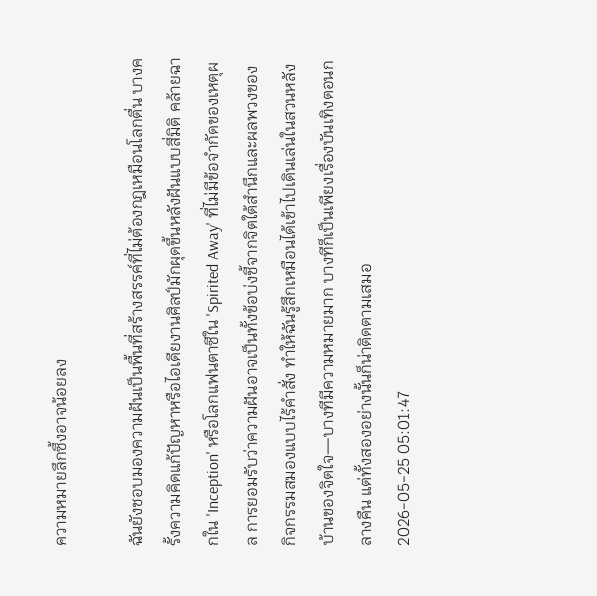ความหมายลึกซึ้งอาจน้อยลง

ฉันยังชอบมองความฝันเป็นพื้นที่สร้างสรรค์ที่ไม่ต้องกฎเหมือนโลกตื่น บางครั้งความคิดแก้ปัญหาหรือไอเดียงานศิลป์มักผุดขึ้นหลังฝันแบบสี่มิติ คล้ายฉากใน 'Inception' หรือโลกแฟนตาซีใน 'Spirited Away' ที่ไม่มีข้อจำกัดของเหตุผล การยอมรับว่าความฝันอาจเป็นทั้งข้อบ่งชี้จากจิตใต้สำนึกและผลพวงของกิจกรรมสมองแบบไร้คำสั่ง ทำให้ฉันรู้สึกเหมือนได้เข้าไปเดินเล่นในสวนหลังบ้านของจิตใจ—บางทีมีความหมายมาก บางทีก็เป็นเพียงเรื่องบันเทิงตอนกลางคืน แต่ทั้งสองอย่างนั้นก็น่าติดตามเสมอ
2026-05-25 05:01:47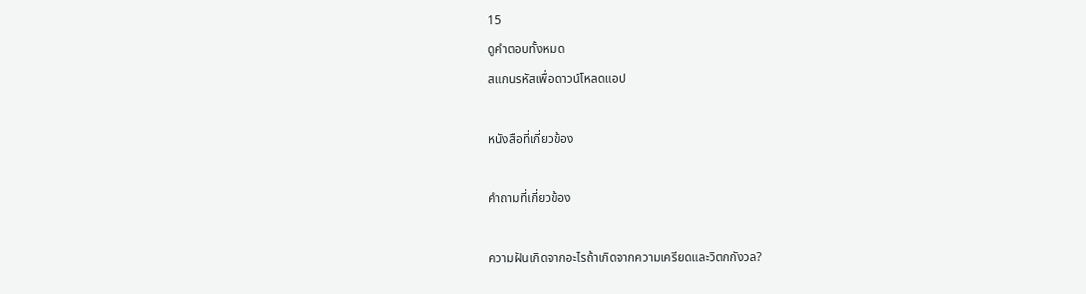15
ดูคำตอบทั้งหมด
สแกนรหัสเพื่อดาวน์โหลดแอป

หนังสือที่เกี่ยวข้อง

คำถามที่เกี่ยวข้อง

ความฝันเกิดจากอะไรถ้าเกิดจากความเครียดและวิตกกังวล?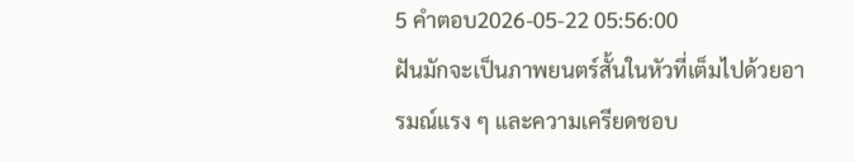5 คำตอบ2026-05-22 05:56:00
ฝันมักจะเป็นภาพยนตร์สั้นในหัวที่เต็มไปด้วยอารมณ์แรง ๆ และความเครียดชอบ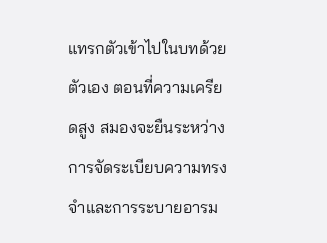แทรกตัวเข้าไปในบทด้วยตัวเอง ตอนที่ความเครียดสูง สมองจะยืนระหว่างการจัดระเบียบความทรงจำและการระบายอารม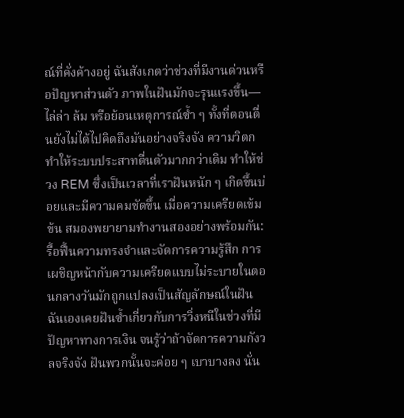ณ์ที่คั่งค้างอยู่ ฉันสังเกตว่าช่วงที่มีงานด่วนหรือปัญหาส่วนตัว ภาพในฝันมักจะรุนแรงขึ้น—ไล่ล่า ล้ม หรือย้อนเหตุการณ์ซ้ำ ๆ ทั้งที่ตอนตื่นยังไม่ได้ไปคิดถึงมันอย่างจริงจัง ความวิตกทำให้ระบบประสาทตื่นตัวมากกว่าเดิม ทำให้ช่วง REM ซึ่งเป็นเวลาที่เราฝันหนัก ๆ เกิดขึ้นบ่อยและมีความคมชัดขึ้น เมื่อความเครียดเข้มข้น สมองพยายามทำงานสองอย่างพร้อมกัน: รื้อฟื้นความทรงจำและจัดการความรู้สึก การเผชิญหน้ากับความเครียดแบบไม่ระบายในตอนกลางวันมักถูกแปลงเป็นสัญลักษณ์ในฝัน ฉันเองเคยฝันซ้ำเกี่ยวกับการวิ่งหนีในช่วงที่มีปัญหาทางการเงิน จนรู้ว่าถ้าจัดการความกังวลจริงจัง ฝันพวกนั้นจะค่อย ๆ เบาบางลง นั่น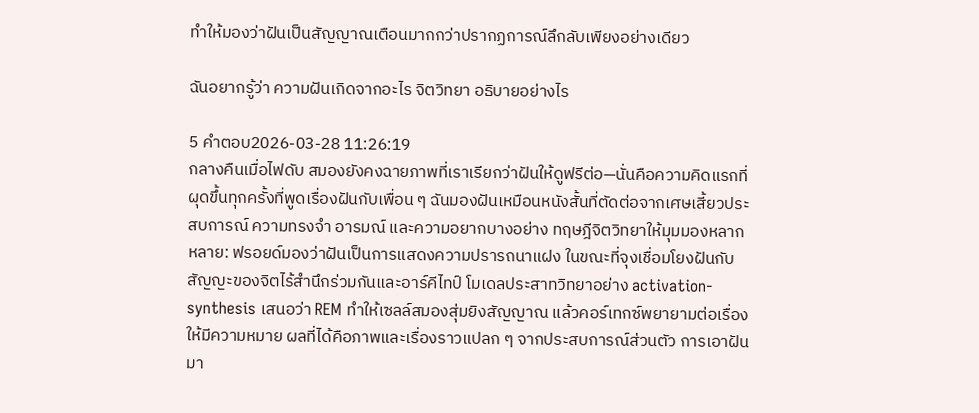ทำให้มองว่าฝันเป็นสัญญาณเตือนมากกว่าปรากฏการณ์ลึกลับเพียงอย่างเดียว

ฉันอยากรู้ว่า ความฝันเกิดจากอะไร จิตวิทยา อธิบายอย่างไร

5 คำตอบ2026-03-28 11:26:19
กลางคืนเมื่อไฟดับ สมองยังคงฉายภาพที่เราเรียกว่าฝันให้ดูฟรีต่อ—นั่นคือความคิดแรกที่ผุดขึ้นทุกครั้งที่พูดเรื่องฝันกับเพื่อน ๆ ฉันมองฝันเหมือนหนังสั้นที่ตัดต่อจากเศษเสี้ยวประสบการณ์ ความทรงจำ อารมณ์ และความอยากบางอย่าง ทฤษฎีจิตวิทยาให้มุมมองหลากหลาย: ฟรอยด์มองว่าฝันเป็นการแสดงความปรารถนาแฝง ในขณะที่จุงเชื่อมโยงฝันกับสัญญะของจิตไร้สำนึกร่วมกันและอาร์คีไทป์ โมเดลประสาทวิทยาอย่าง activation-synthesis เสนอว่า REM ทำให้เซลล์สมองสุ่มยิงสัญญาณ แล้วคอร์เทกซ์พยายามต่อเรื่องให้มีความหมาย ผลที่ได้คือภาพและเรื่องราวแปลก ๆ จากประสบการณ์ส่วนตัว การเอาฝันมา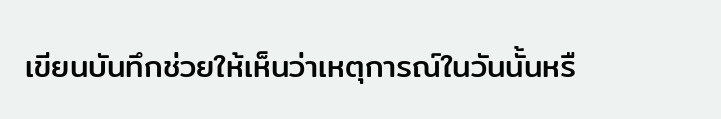เขียนบันทึกช่วยให้เห็นว่าเหตุการณ์ในวันนั้นหรื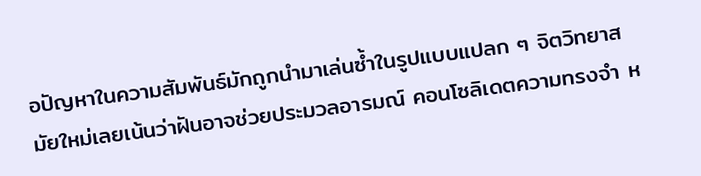อปัญหาในความสัมพันธ์มักถูกนำมาเล่นซ้ำในรูปแบบแปลก ๆ จิตวิทยาสมัยใหม่เลยเน้นว่าฝันอาจช่วยประมวลอารมณ์ คอนโซลิเดตความทรงจำ ห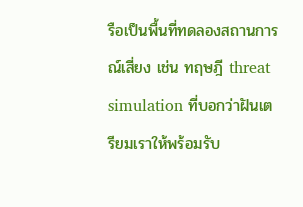รือเป็นพื้นที่ทดลองสถานการณ์เสี่ยง เช่น ทฤษฎี threat simulation ที่บอกว่าฝันเตรียมเราให้พร้อมรับ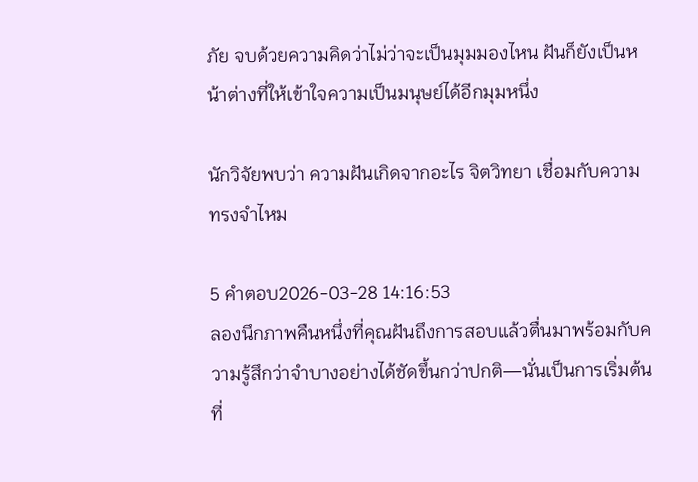ภัย จบด้วยความคิดว่าไม่ว่าจะเป็นมุมมองไหน ฝันก็ยังเป็นหน้าต่างที่ให้เข้าใจความเป็นมนุษย์ได้อีกมุมหนึ่ง

นักวิจัยพบว่า ความฝันเกิดจากอะไร จิตวิทยา เชื่อมกับความทรงจำไหม

5 คำตอบ2026-03-28 14:16:53
ลองนึกภาพคืนหนึ่งที่คุณฝันถึงการสอบแล้วตื่นมาพร้อมกับความรู้สึกว่าจำบางอย่างได้ชัดขึ้นกว่าปกติ—นั่นเป็นการเริ่มต้นที่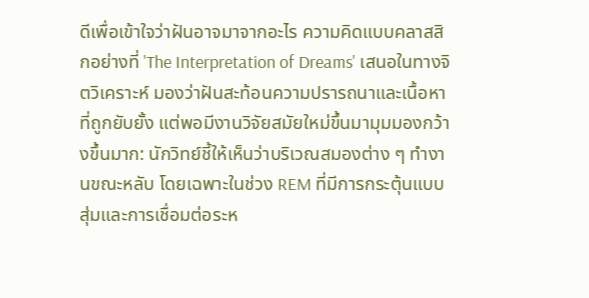ดีเพื่อเข้าใจว่าฝันอาจมาจากอะไร ความคิดแบบคลาสสิกอย่างที่ 'The Interpretation of Dreams' เสนอในทางจิตวิเคราะห์ มองว่าฝันสะท้อนความปรารถนาและเนื้อหาที่ถูกยับยั้ง แต่พอมีงานวิจัยสมัยใหม่ขึ้นมามุมมองกว้างขึ้นมาก: นักวิทย์ชี้ให้เห็นว่าบริเวณสมองต่าง ๆ ทำงานขณะหลับ โดยเฉพาะในช่วง REM ที่มีการกระตุ้นแบบสุ่มและการเชื่อมต่อระห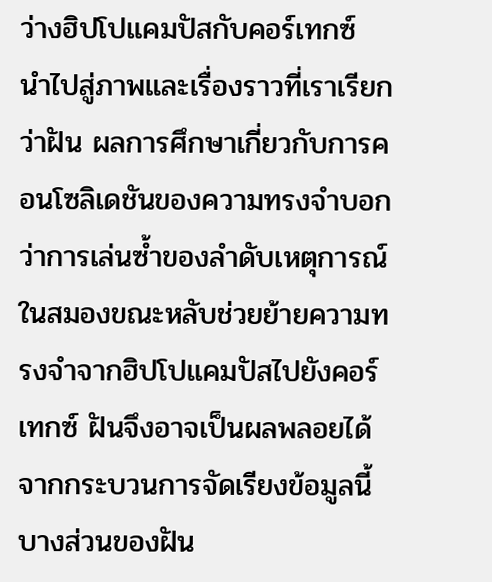ว่างฮิปโปแคมปัสกับคอร์เทกซ์ นำไปสู่ภาพและเรื่องราวที่เราเรียกว่าฝัน ผลการศึกษาเกี่ยวกับการคอนโซลิเดชันของความทรงจำบอกว่าการเล่นซ้ำของลำดับเหตุการณ์ในสมองขณะหลับช่วยย้ายความทรงจำจากฮิปโปแคมปัสไปยังคอร์เทกซ์ ฝันจึงอาจเป็นผลพลอยได้จากกระบวนการจัดเรียงข้อมูลนี้ บางส่วนของฝัน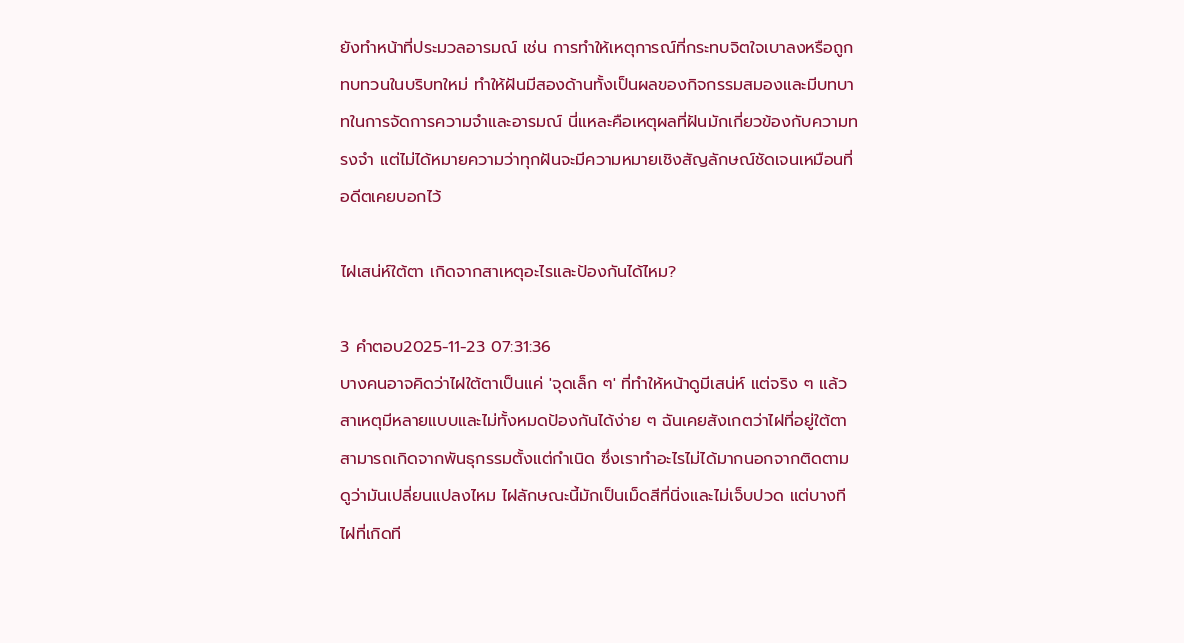ยังทำหน้าที่ประมวลอารมณ์ เช่น การทำให้เหตุการณ์ที่กระทบจิตใจเบาลงหรือถูกทบทวนในบริบทใหม่ ทำให้ฝันมีสองด้านทั้งเป็นผลของกิจกรรมสมองและมีบทบาทในการจัดการความจำและอารมณ์ นี่แหละคือเหตุผลที่ฝันมักเกี่ยวข้องกับความทรงจำ แต่ไม่ได้หมายความว่าทุกฝันจะมีความหมายเชิงสัญลักษณ์ชัดเจนเหมือนที่อดีตเคยบอกไว้

ไฝเสน่ห์ใต้ตา เกิดจากสาเหตุอะไรและป้องกันได้ไหม?

3 คำตอบ2025-11-23 07:31:36
บางคนอาจคิดว่าไฝใต้ตาเป็นแค่ 'จุดเล็ก ๆ' ที่ทำให้หน้าดูมีเสน่ห์ แต่จริง ๆ แล้วสาเหตุมีหลายแบบและไม่ทั้งหมดป้องกันได้ง่าย ๆ ฉันเคยสังเกตว่าไฝที่อยู่ใต้ตาสามารถเกิดจากพันธุกรรมตั้งแต่กำเนิด ซึ่งเราทำอะไรไม่ได้มากนอกจากติดตามดูว่ามันเปลี่ยนแปลงไหม ไฝลักษณะนี้มักเป็นเม็ดสีที่นิ่งและไม่เจ็บปวด แต่บางทีไฝที่เกิดที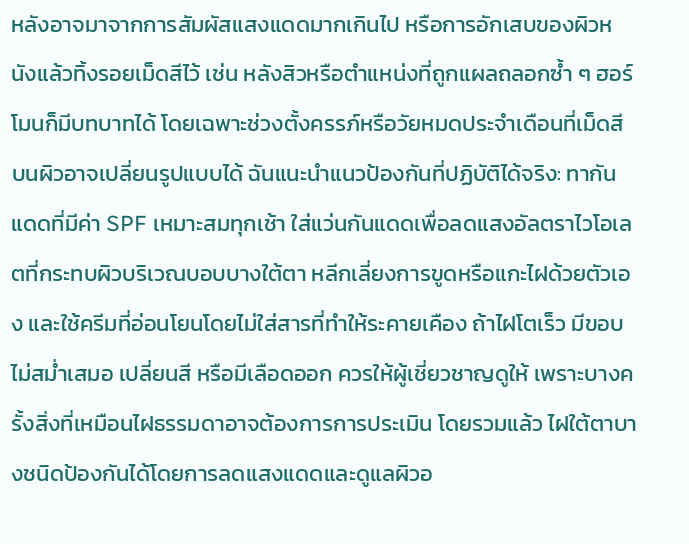หลังอาจมาจากการสัมผัสแสงแดดมากเกินไป หรือการอักเสบของผิวหนังแล้วทิ้งรอยเม็ดสีไว้ เช่น หลังสิวหรือตำแหน่งที่ถูกแผลถลอกซ้ำ ๆ ฮอร์โมนก็มีบทบาทได้ โดยเฉพาะช่วงตั้งครรภ์หรือวัยหมดประจำเดือนที่เม็ดสีบนผิวอาจเปลี่ยนรูปแบบได้ ฉันแนะนำแนวป้องกันที่ปฏิบัติได้จริง: ทากันแดดที่มีค่า SPF เหมาะสมทุกเช้า ใส่แว่นกันแดดเพื่อลดแสงอัลตราไวโอเลตที่กระทบผิวบริเวณบอบบางใต้ตา หลีกเลี่ยงการขูดหรือแกะไฝด้วยตัวเอง และใช้ครีมที่อ่อนโยนโดยไม่ใส่สารที่ทำให้ระคายเคือง ถ้าไฝโตเร็ว มีขอบไม่สม่ำเสมอ เปลี่ยนสี หรือมีเลือดออก ควรให้ผู้เชี่ยวชาญดูให้ เพราะบางครั้งสิ่งที่เหมือนไฝธรรมดาอาจต้องการการประเมิน โดยรวมแล้ว ไฝใต้ตาบางชนิดป้องกันได้โดยการลดแสงแดดและดูแลผิวอ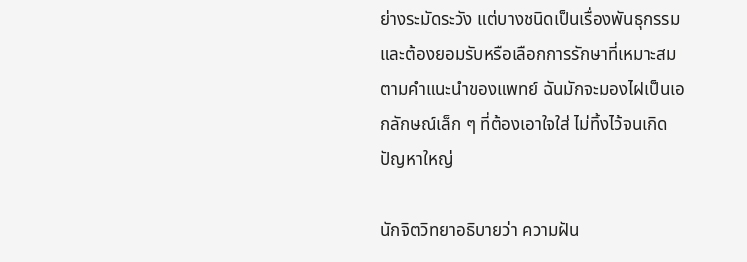ย่างระมัดระวัง แต่บางชนิดเป็นเรื่องพันธุกรรมและต้องยอมรับหรือเลือกการรักษาที่เหมาะสมตามคำแนะนำของแพทย์ ฉันมักจะมองไฝเป็นเอกลักษณ์เล็ก ๆ ที่ต้องเอาใจใส่ ไม่ทิ้งไว้จนเกิดปัญหาใหญ่

นักจิตวิทยาอธิบายว่า ความฝัน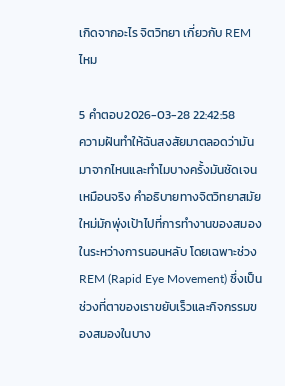เกิดจากอะไร จิตวิทยา เกี่ยวกับ REM ไหม

5 คำตอบ2026-03-28 22:42:58
ความฝันทำให้ฉันสงสัยมาตลอดว่ามันมาจากไหนและทำไมบางครั้งมันชัดเจนเหมือนจริง คำอธิบายทางจิตวิทยาสมัยใหม่มักพุ่งเป้าไปที่การทำงานของสมองในระหว่างการนอนหลับ โดยเฉพาะช่วง REM (Rapid Eye Movement) ซึ่งเป็นช่วงที่ตาของเราขยับเร็วและกิจกรรมของสมองในบาง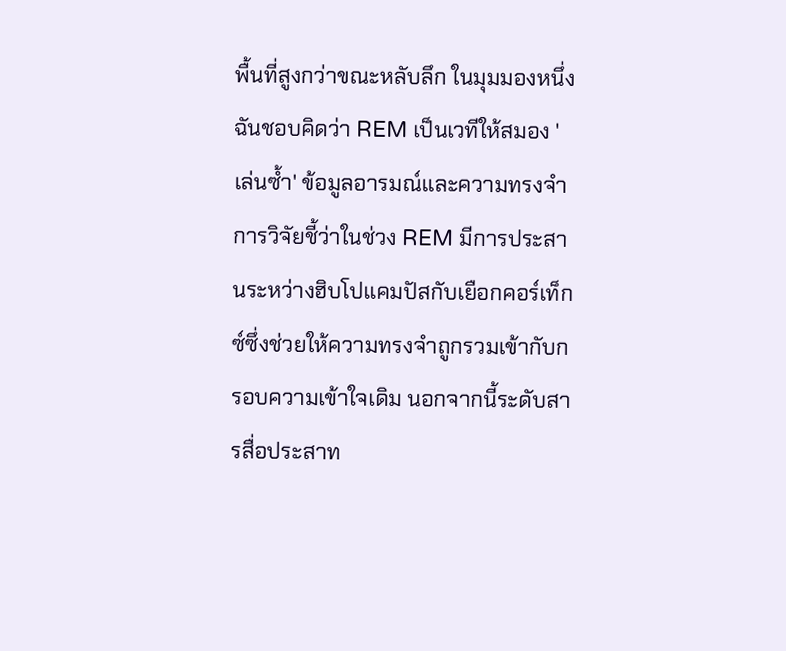พื้นที่สูงกว่าขณะหลับลึก ในมุมมองหนึ่ง ฉันชอบคิดว่า REM เป็นเวทีให้สมอง 'เล่นซ้ำ' ข้อมูลอารมณ์และความทรงจำ การวิจัยชี้ว่าในช่วง REM มีการประสานระหว่างฮิบโปแคมปัสกับเยือกคอร์เท็กซ์ซึ่งช่วยให้ความทรงจำถูกรวมเข้ากับกรอบความเข้าใจเดิม นอกจากนี้ระดับสารสื่อประสาท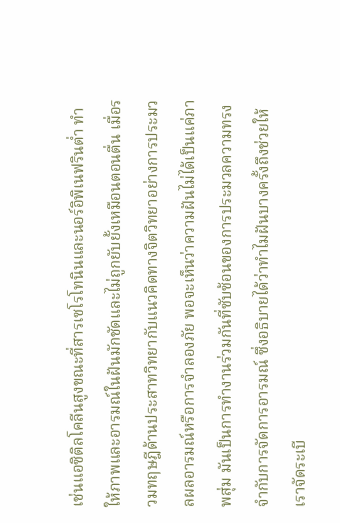เช่นแอซิติลโคลีนสูงขณะที่สารเซโรโทนินและนอร์อิพิเนฟรินต่ำ ทำให้ภาพและอารมณ์ในฝันมักชัดและไม่ถูกยับยั้งเหมือนตอนตื่น เมื่อรวมทฤษฎีด้านประสาทวิทยากับแนวคิดทางจิตวิทยาอย่างการประมวลผลอารมณ์หรือการจำลองภัย พอจะเห็นว่าความฝันไม่ได้เป็นแค่ภาพสุ่ม มันเป็นการทำงานร่วมกันที่ซับซ้อนของการประมวลความทรงจำกับการจัดการอารมณ์ ซึ่งอธิบายได้ว่าทำไมฝันบางครั้งถึงช่วยให้เราจัดระเบี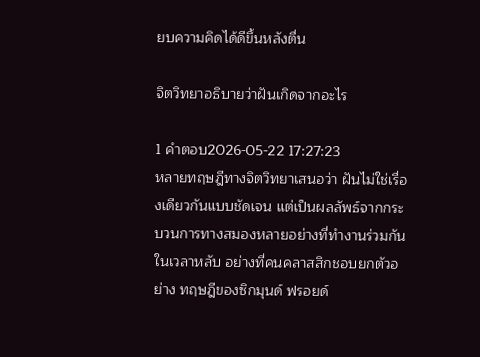ยบความคิดได้ดีขึ้นหลังตื่น

จิตวิทยาอธิบายว่าฝันเกิดจากอะไร

1 คำตอบ2026-05-22 17:27:23
หลายทฤษฎีทางจิตวิทยาเสนอว่า ฝันไม่ใช่เรื่องเดียวกันแบบชัดเจน แต่เป็นผลลัพธ์จากกระบวนการทางสมองหลายอย่างที่ทำงานร่วมกันในเวลาหลับ อย่างที่คนคลาสสิกชอบยกตัวอย่าง ทฤษฎีของซิกมุนด์ ฟรอยด์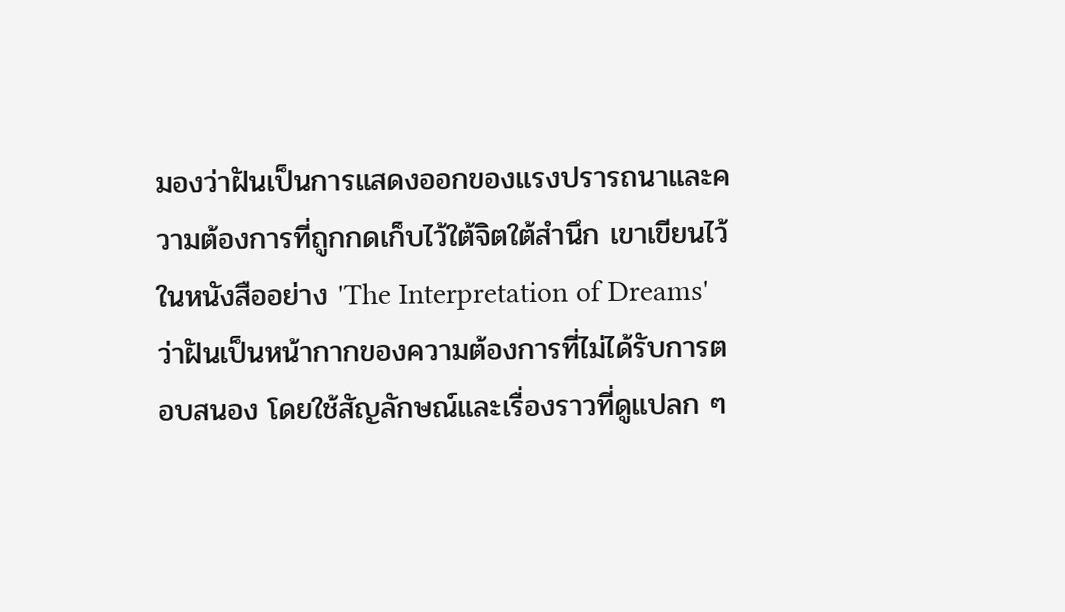มองว่าฝันเป็นการแสดงออกของแรงปรารถนาและความต้องการที่ถูกกดเก็บไว้ใต้จิตใต้สำนึก เขาเขียนไว้ในหนังสืออย่าง 'The Interpretation of Dreams' ว่าฝันเป็นหน้ากากของความต้องการที่ไม่ได้รับการตอบสนอง โดยใช้สัญลักษณ์และเรื่องราวที่ดูแปลก ๆ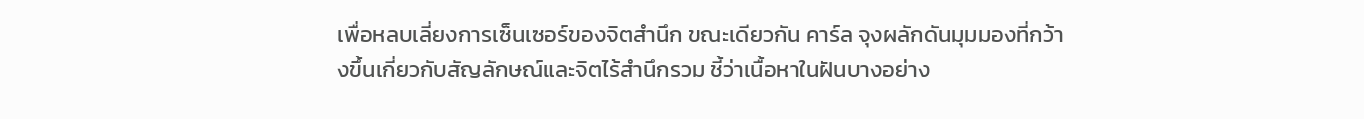เพื่อหลบเลี่ยงการเซ็นเซอร์ของจิตสำนึก ขณะเดียวกัน คาร์ล จุงผลักดันมุมมองที่กว้างขึ้นเกี่ยวกับสัญลักษณ์และจิตไร้สำนึกรวม ชี้ว่าเนื้อหาในฝันบางอย่าง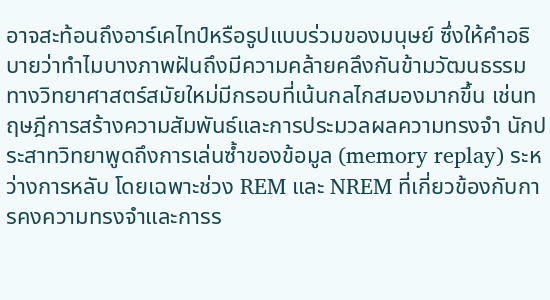อาจสะท้อนถึงอาร์เคไทป์หรือรูปแบบร่วมของมนุษย์ ซึ่งให้คำอธิบายว่าทำไมบางภาพฝันถึงมีความคล้ายคลึงกันข้ามวัฒนธรรม ทางวิทยาศาสตร์สมัยใหม่มีกรอบที่เน้นกลไกสมองมากขึ้น เช่นทฤษฎีการสร้างความสัมพันธ์และการประมวลผลความทรงจำ นักประสาทวิทยาพูดถึงการเล่นซ้ำของข้อมูล (memory replay) ระหว่างการหลับ โดยเฉพาะช่วง REM และ NREM ที่เกี่ยวข้องกับการคงความทรงจำและการร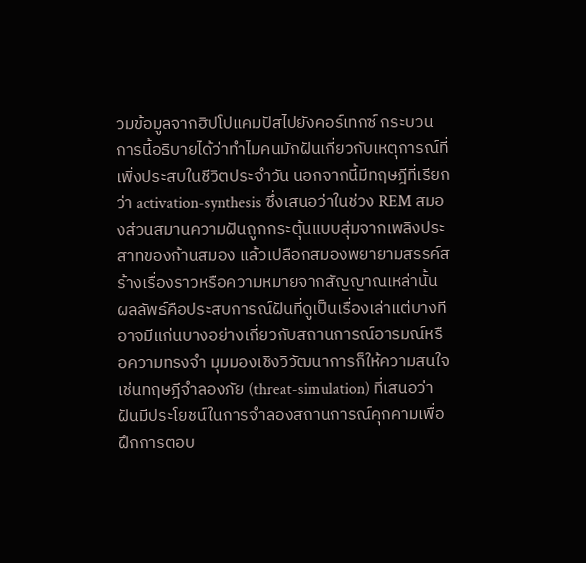วมข้อมูลจากฮิปโปแคมปัสไปยังคอร์เทกซ์ กระบวนการนี้อธิบายได้ว่าทำไมคนมักฝันเกี่ยวกับเหตุการณ์ที่เพิ่งประสบในชีวิตประจำวัน นอกจากนี้มีทฤษฎีที่เรียกว่า activation-synthesis ซึ่งเสนอว่าในช่วง REM สมองส่วนสมานความฝันถูกกระตุ้นแบบสุ่มจากเพลิงประสาทของก้านสมอง แล้วเปลือกสมองพยายามสรรค์สร้างเรื่องราวหรือความหมายจากสัญญาณเหล่านั้น ผลลัพธ์คือประสบการณ์ฝันที่ดูเป็นเรื่องเล่าแต่บางทีอาจมีแก่นบางอย่างเกี่ยวกับสถานการณ์อารมณ์หรือความทรงจำ มุมมองเชิงวิวัฒนาการก็ให้ความสนใจ เช่นทฤษฎีจำลองภัย (threat-simulation) ที่เสนอว่าฝันมีประโยชน์ในการจำลองสถานการณ์คุกคามเพื่อฝึกการตอบ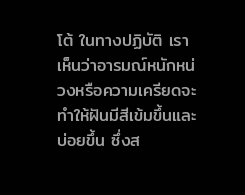โต้ ในทางปฏิบัติ เราเห็นว่าอารมณ์หนักหน่วงหรือความเครียดจะทำให้ฝันมีสีเข้มขึ้นและบ่อยขึ้น ซึ่งส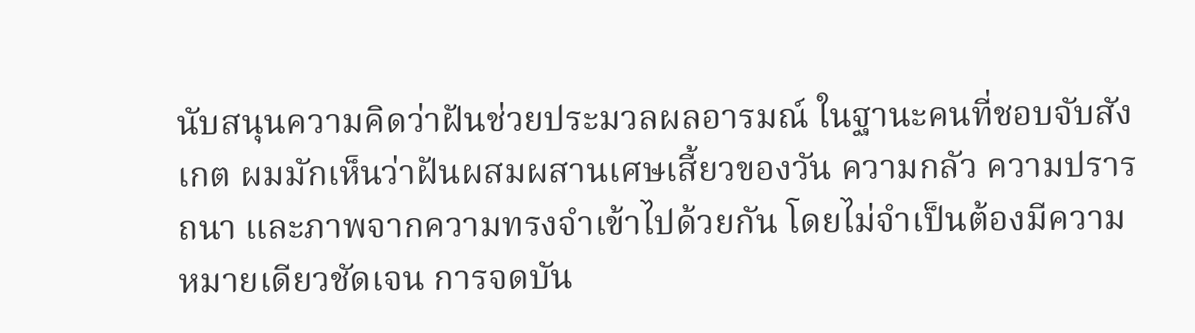นับสนุนความคิดว่าฝันช่วยประมวลผลอารมณ์ ในฐานะคนที่ชอบจับสังเกต ผมมักเห็นว่าฝันผสมผสานเศษเสี้ยวของวัน ความกลัว ความปรารถนา และภาพจากความทรงจำเข้าไปด้วยกัน โดยไม่จำเป็นต้องมีความหมายเดียวชัดเจน การจดบัน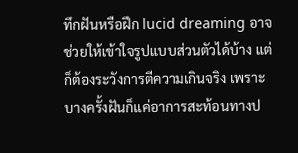ทึกฝันหรือฝึก lucid dreaming อาจช่วยให้เข้าใจรูปแบบส่วนตัวได้บ้าง แต่ก็ต้องระวังการตีความเกินจริง เพราะบางครั้งฝันก็แค่อาการสะท้อนทางป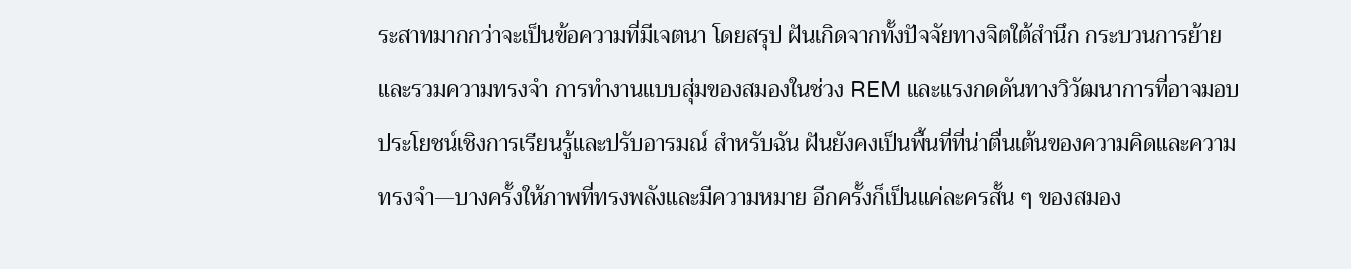ระสาทมากกว่าจะเป็นข้อความที่มีเจตนา โดยสรุป ฝันเกิดจากทั้งปัจจัยทางจิตใต้สำนึก กระบวนการย้ายและรวมความทรงจำ การทำงานแบบสุ่มของสมองในช่วง REM และแรงกดดันทางวิวัฒนาการที่อาจมอบประโยชน์เชิงการเรียนรู้และปรับอารมณ์ สำหรับฉัน ฝันยังคงเป็นพื้นที่ที่น่าตื่นเต้นของความคิดและความทรงจำ—บางครั้งให้ภาพที่ทรงพลังและมีความหมาย อีกครั้งก็เป็นแค่ละครสั้น ๆ ของสมอง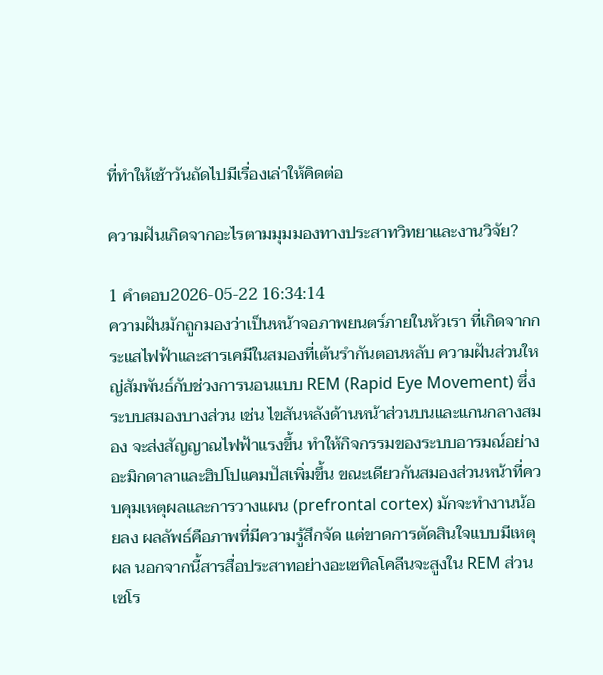ที่ทำให้เช้าวันถัดไปมีเรื่องเล่าให้คิดต่อ

ความฝันเกิดจากอะไรตามมุมมองทางประสาทวิทยาและงานวิจัย?

1 คำตอบ2026-05-22 16:34:14
ความฝันมักถูกมองว่าเป็นหน้าจอภาพยนตร์ภายในหัวเรา ที่เกิดจากกระแสไฟฟ้าและสารเคมีในสมองที่เต้นรำกันตอนหลับ ความฝันส่วนใหญ่สัมพันธ์กับช่วงการนอนแบบ REM (Rapid Eye Movement) ซึ่งระบบสมองบางส่วน เช่น ไขสันหลังด้านหน้าส่วนบนและแกนกลางสมอง จะส่งสัญญาณไฟฟ้าแรงขึ้น ทำให้กิจกรรมของระบบอารมณ์อย่างอะมิกดาลาและฮิปโปแคมปัสเพิ่มขึ้น ขณะเดียวกันสมองส่วนหน้าที่ควบคุมเหตุผลและการวางแผน (prefrontal cortex) มักจะทำงานน้อยลง ผลลัพธ์คือภาพที่มีความรู้สึกจัด แต่ขาดการตัดสินใจแบบมีเหตุผล นอกจากนี้สารสื่อประสาทอย่างอะเซทิลโคลีนจะสูงใน REM ส่วนเซโร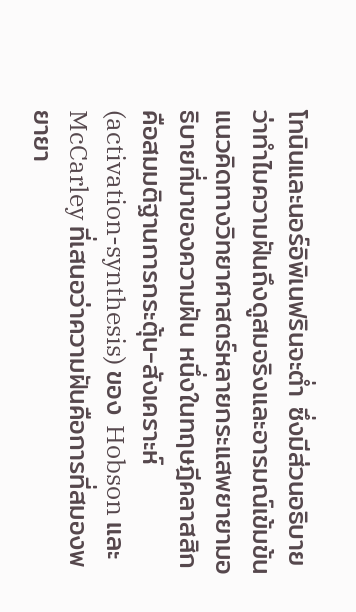โทนินและนอร์อิพิเนฟรินจะต่ำ ซึ่งมีส่วนอธิบายว่าทำไมความฝันถึงดูสมจริงและอารมณ์เข้มข้น แนวคิดทางวิทยาศาสตร์หลายกระแสพยายามอธิบายที่มาของความฝัน หนึ่งในทฤษฎีคลาสสิกคือสมมติฐานการกระตุ้น-สังเคราะห์ (activation-synthesis) ของ Hobson และ McCarley ที่เสนอว่าความฝันคือการที่สมองพยายา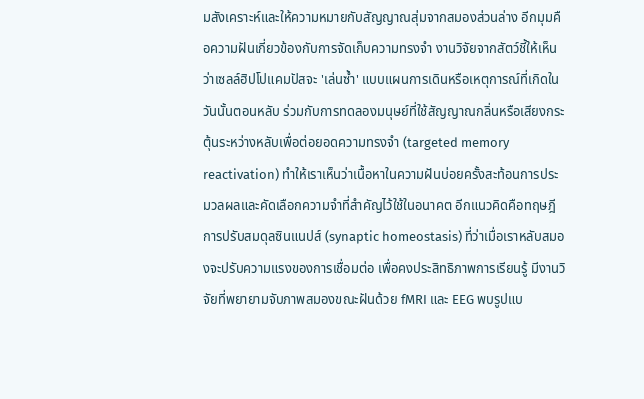มสังเคราะห์และให้ความหมายกับสัญญาณสุ่มจากสมองส่วนล่าง อีกมุมคือความฝันเกี่ยวข้องกับการจัดเก็บความทรงจำ งานวิจัยจากสัตว์ชี้ให้เห็นว่าเซลล์ฮิปโปแคมปัสจะ 'เล่นซ้ำ' แบบแผนการเดินหรือเหตุการณ์ที่เกิดในวันนั้นตอนหลับ ร่วมกับการทดลองมนุษย์ที่ใช้สัญญาณกลิ่นหรือเสียงกระตุ้นระหว่างหลับเพื่อต่อยอดความทรงจำ (targeted memory reactivation) ทำให้เราเห็นว่าเนื้อหาในความฝันบ่อยครั้งสะท้อนการประมวลผลและคัดเลือกความจำที่สำคัญไว้ใช้ในอนาคต อีกแนวคิดคือทฤษฎีการปรับสมดุลซินแนปส์ (synaptic homeostasis) ที่ว่าเมื่อเราหลับสมองจะปรับความแรงของการเชื่อมต่อ เพื่อคงประสิทธิภาพการเรียนรู้ มีงานวิจัยที่พยายามจับภาพสมองขณะฝันด้วย fMRI และ EEG พบรูปแบ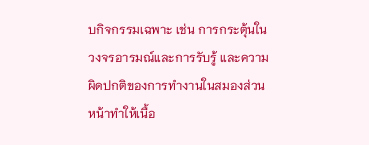บกิจกรรมเฉพาะ เช่น การกระตุ้นในวงจรอารมณ์และการรับรู้ และความผิดปกติของการทำงานในสมองส่วนหน้าทำให้เนื้อ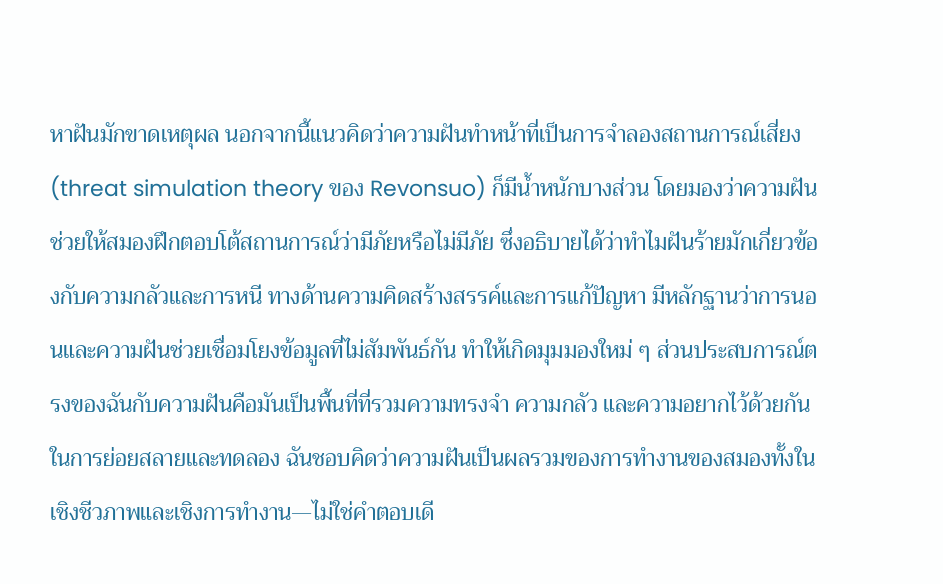หาฝันมักขาดเหตุผล นอกจากนี้แนวคิดว่าความฝันทำหน้าที่เป็นการจำลองสถานการณ์เสี่ยง (threat simulation theory ของ Revonsuo) ก็มีน้ำหนักบางส่วน โดยมองว่าความฝันช่วยให้สมองฝึกตอบโต้สถานการณ์ว่ามีภัยหรือไม่มีภัย ซึ่งอธิบายได้ว่าทำไมฝันร้ายมักเกี่ยวข้องกับความกลัวและการหนี ทางด้านความคิดสร้างสรรค์และการแก้ปัญหา มีหลักฐานว่าการนอนและความฝันช่วยเชื่อมโยงข้อมูลที่ไม่สัมพันธ์กัน ทำให้เกิดมุมมองใหม่ ๆ ส่วนประสบการณ์ตรงของฉันกับความฝันคือมันเป็นพื้นที่ที่รวมความทรงจำ ความกลัว และความอยากไว้ด้วยกันในการย่อยสลายและทดลอง ฉันชอบคิดว่าความฝันเป็นผลรวมของการทำงานของสมองทั้งในเชิงชีวภาพและเชิงการทำงาน—ไม่ใช่คำตอบเดี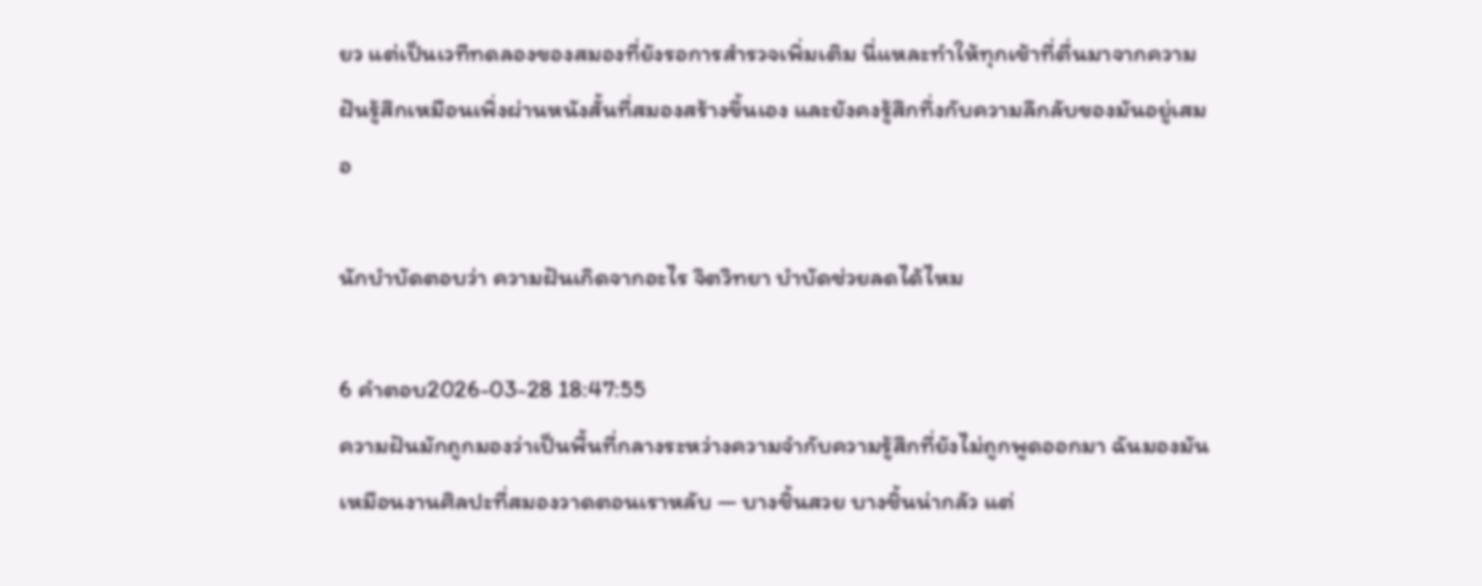ยว แต่เป็นเวทีทดลองของสมองที่ยังรอการสำรวจเพิ่มเติม นี่แหละทำให้ทุกเช้าที่ตื่นมาจากความฝันรู้สึกเหมือนเพิ่งผ่านหนังสั้นที่สมองสร้างขึ้นเอง และยังคงรู้สึกทึ่งกับความลึกลับของมันอยู่เสมอ

นักบำบัดตอบว่า ความฝันเกิดจากอะไร จิตวิทยา บำบัดช่วยลดได้ไหม

6 คำตอบ2026-03-28 18:47:55
ความฝันมักถูกมองว่าเป็นพื้นที่กลางระหว่างความจำกับความรู้สึกที่ยังไม่ถูกพูดออกมา ฉันมองมันเหมือนงานศิลปะที่สมองวาดตอนเราหลับ — บางชิ้นสวย บางชิ้นน่ากลัว แต่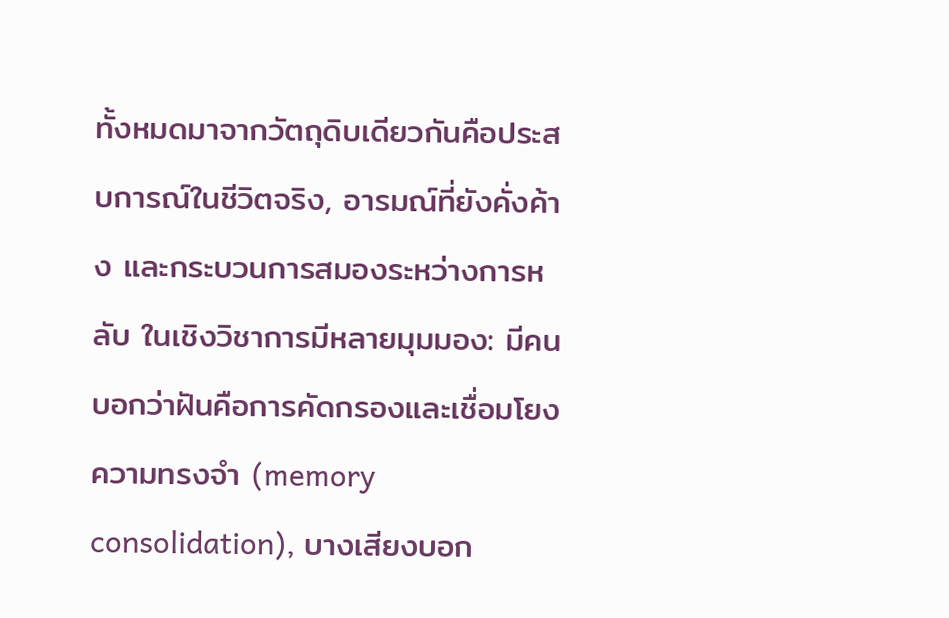ทั้งหมดมาจากวัตถุดิบเดียวกันคือประสบการณ์ในชีวิตจริง, อารมณ์ที่ยังคั่งค้าง และกระบวนการสมองระหว่างการหลับ ในเชิงวิชาการมีหลายมุมมอง: มีคนบอกว่าฝันคือการคัดกรองและเชื่อมโยงความทรงจำ (memory consolidation), บางเสียงบอก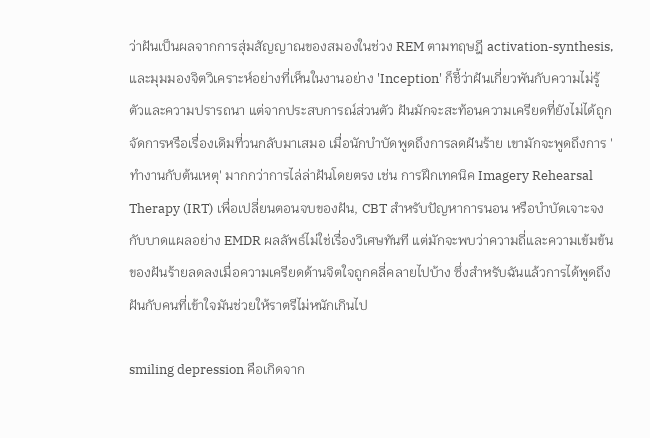ว่าฝันเป็นผลจากการสุ่มสัญญาณของสมองในช่วง REM ตามทฤษฎี activation-synthesis, และมุมมองจิตวิเคราะห์อย่างที่เห็นในงานอย่าง 'Inception' ก็ชี้ว่าฝันเกี่ยวพันกับความไม่รู้ตัวและความปรารถนา แต่จากประสบการณ์ส่วนตัว ฝันมักจะสะท้อนความเครียดที่ยังไม่ได้ถูกจัดการหรือเรื่องเดิมที่วนกลับมาเสมอ เมื่อนักบำบัดพูดถึงการลดฝันร้าย เขามักจะพูดถึงการ 'ทำงานกับต้นเหตุ' มากกว่าการไล่ล่าฝันโดยตรง เช่น การฝึกเทคนิค Imagery Rehearsal Therapy (IRT) เพื่อเปลี่ยนตอนจบของฝัน, CBT สำหรับปัญหาการนอน หรือบำบัดเจาะจงกับบาดแผลอย่าง EMDR ผลลัพธ์ไม่ใช่เรื่องวิเศษทันที แต่มักจะพบว่าความถี่และความเข้มข้นของฝันร้ายลดลงเมื่อความเครียดด้านจิตใจถูกคลี่คลายไปบ้าง ซึ่งสำหรับฉันแล้วการได้พูดถึงฝันกับคนที่เข้าใจมันช่วยให้ราตรีไม่หนักเกินไป

smiling depression คือเกิดจาก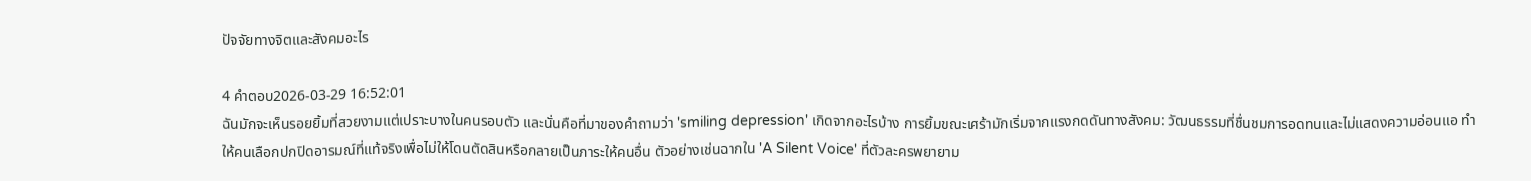ปัจจัยทางจิตและสังคมอะไร

4 คำตอบ2026-03-29 16:52:01
ฉันมักจะเห็นรอยยิ้มที่สวยงามแต่เปราะบางในคนรอบตัว และนั่นคือที่มาของคำถามว่า 'smiling depression' เกิดจากอะไรบ้าง การยิ้มขณะเศร้ามักเริ่มจากแรงกดดันทางสังคม: วัฒนธรรมที่ชื่นชมการอดทนและไม่แสดงความอ่อนแอ ทำให้คนเลือกปกปิดอารมณ์ที่แท้จริงเพื่อไม่ให้โดนตัดสินหรือกลายเป็นภาระให้คนอื่น ตัวอย่างเช่นฉากใน 'A Silent Voice' ที่ตัวละครพยายาม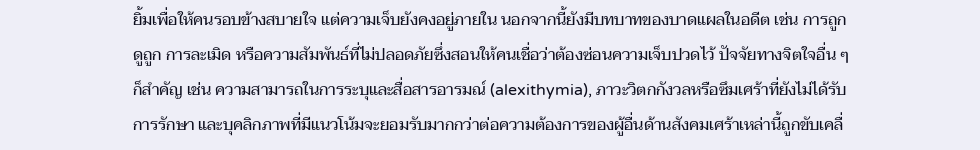ยิ้มเพื่อให้คนรอบข้างสบายใจ แต่ความเจ็บยังคงอยู่ภายใน นอกจากนี้ยังมีบทบาทของบาดแผลในอดีต เช่น การถูกดูถูก การละเมิด หรือความสัมพันธ์ที่ไม่ปลอดภัยซึ่งสอนให้คนเชื่อว่าต้องซ่อนความเจ็บปวดไว้ ปัจจัยทางจิตใจอื่น ๆ ก็สำคัญ เช่น ความสามารถในการระบุและสื่อสารอารมณ์ (alexithymia), ภาวะวิตกกังวลหรือซึมเศร้าที่ยังไม่ได้รับการรักษา และบุคลิกภาพที่มีแนวโน้มจะยอมรับมากกว่าต่อความต้องการของผู้อื่นด้านสังคมเศร้าเหล่านี้ถูกขับเคลื่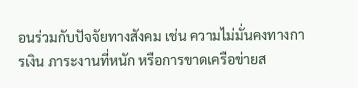อนร่วมกับปัจจัยทางสังคม เช่น ความไม่มั่นคงทางการเงิน ภาระงานที่หนัก หรือการขาดเครือข่ายส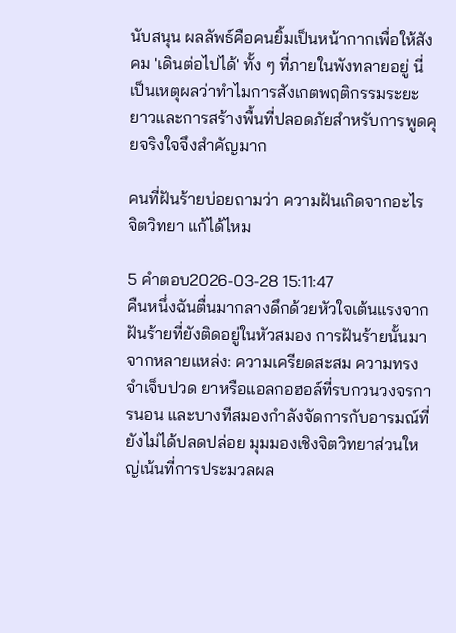นับสนุน ผลลัพธ์คือคนยิ้มเป็นหน้ากากเพื่อให้สังคม 'เดินต่อไปได้' ทั้ง ๆ ที่ภายในพังทลายอยู่ นี่เป็นเหตุผลว่าทำไมการสังเกตพฤติกรรมระยะยาวและการสร้างพื้นที่ปลอดภัยสำหรับการพูดคุยจริงใจจึงสำคัญมาก

คนที่ฝันร้ายบ่อยถามว่า ความฝันเกิดจากอะไร จิตวิทยา แก้ได้ไหม

5 คำตอบ2026-03-28 15:11:47
คืนหนึ่งฉันตื่นมากลางดึกด้วยหัวใจเต้นแรงจากฝันร้ายที่ยังติดอยู่ในหัวสมอง การฝันร้ายนั้นมาจากหลายแหล่ง: ความเครียดสะสม ความทรงจำเจ็บปวด ยาหรือแอลกอฮอล์ที่รบกวนวงจรการนอน และบางทีสมองกำลังจัดการกับอารมณ์ที่ยังไม่ได้ปลดปล่อย มุมมองเชิงจิตวิทยาส่วนใหญ่เน้นที่การประมวลผล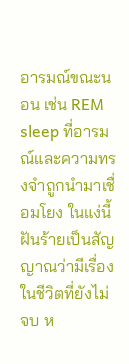อารมณ์ขณะนอน เช่น REM sleep ที่อารมณ์และความทรงจำถูกนำมาเชื่อมโยง ในแง่นี้ฝันร้ายเป็นสัญญาณว่ามีเรื่องในชีวิตที่ยังไม่จบ ห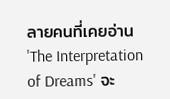ลายคนที่เคยอ่าน 'The Interpretation of Dreams' จะ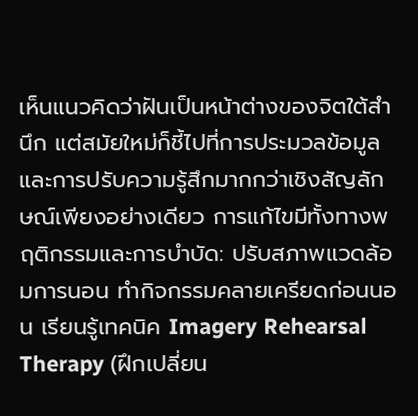เห็นแนวคิดว่าฝันเป็นหน้าต่างของจิตใต้สำนึก แต่สมัยใหม่ก็ชี้ไปที่การประมวลข้อมูลและการปรับความรู้สึกมากกว่าเชิงสัญลักษณ์เพียงอย่างเดียว การแก้ไขมีทั้งทางพฤติกรรมและการบำบัด: ปรับสภาพแวดล้อมการนอน ทำกิจกรรมคลายเครียดก่อนนอน เรียนรู้เทคนิค Imagery Rehearsal Therapy (ฝึกเปลี่ยน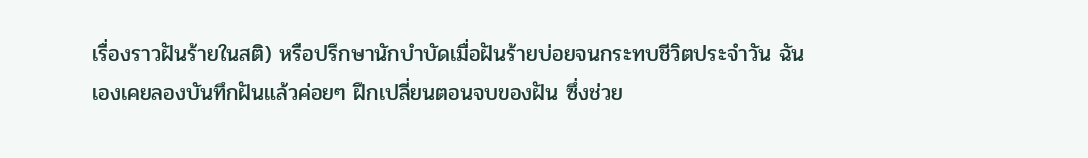เรื่องราวฝันร้ายในสติ) หรือปรึกษานักบำบัดเมื่อฝันร้ายบ่อยจนกระทบชีวิตประจำวัน ฉันเองเคยลองบันทึกฝันแล้วค่อยๆ ฝึกเปลี่ยนตอนจบของฝัน ซึ่งช่วย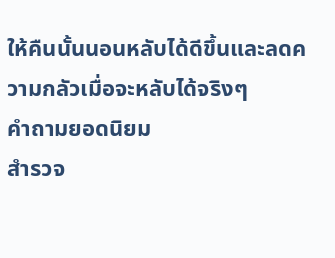ให้คืนนั้นนอนหลับได้ดีขึ้นและลดความกลัวเมื่อจะหลับได้จริงๆ
คำถามยอดนิยม
สำรวจ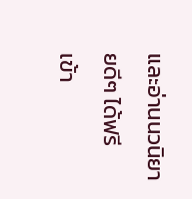และอ่านนวนิยายดีๆ ได้ฟรี
เข้า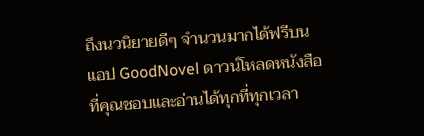ถึงนวนิยายดีๆ จำนวนมากได้ฟรีบนแอป GoodNovel ดาวน์โหลดหนังสือที่คุณชอบและอ่านได้ทุกที่ทุกเวลา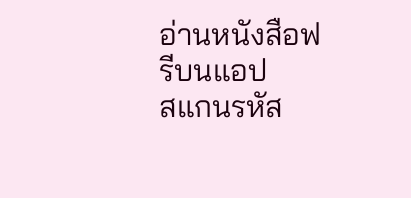อ่านหนังสือฟรีบนแอป
สแกนรหัส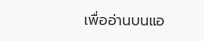เพื่ออ่านบนแอ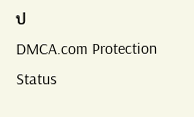ป
DMCA.com Protection Status